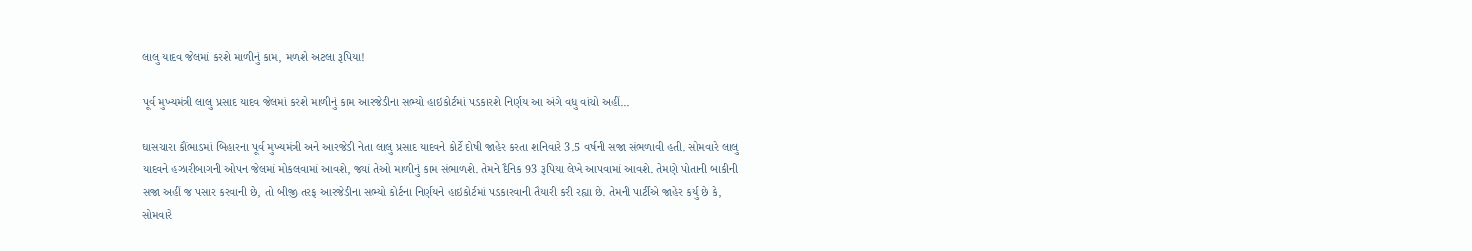લાલુ યાદવ જેલમાં કરશે માળીનું કામ, મળશે અટલા રૂપિયા!

પૂર્વ મુખ્યમંત્રી લાલુ પ્રસાદ યાદવ જેલમાં કરશે માળીનું કામ આરજેડીના સભ્યો હાઇકોર્ટમાં પડકારશે નિર્ણય આ અંગે વધુ વાંચો અહીં...

ઘાસચારા કૌંભાડમાં બિહારના પૂર્વ મુખ્યમંત્રી અને આરજેડી નેતા લાલુ પ્રસાદ યાદવને કોર્ટે દોષી જાહેર કરતા શનિવારે 3.5 વર્ષની સજા સંભળાવી હતી. સોમવારે લાલુ યાદવને હઝારીબાગની ઓપન જેલમાં મોકલવામાં આવશે, જ્યાં તેઓ માળીનું કામ સંભાળશે. તેમને દૈનિક 93 રૂપિયા લેખે આપવામાં આવશે. તેમણે પોતાની બાકીની સજા અહીં જ પસાર કરવાની છે, તો બીજી તરફ આરજેડીના સભ્યો કોર્ટના નિર્ણયને હાઇકોર્ટમાં પડકારવાની તૈયારી કરી રહ્યા છે. તેમની પાર્ટીએ જાહેર કર્યુ છે કે, સોમવારે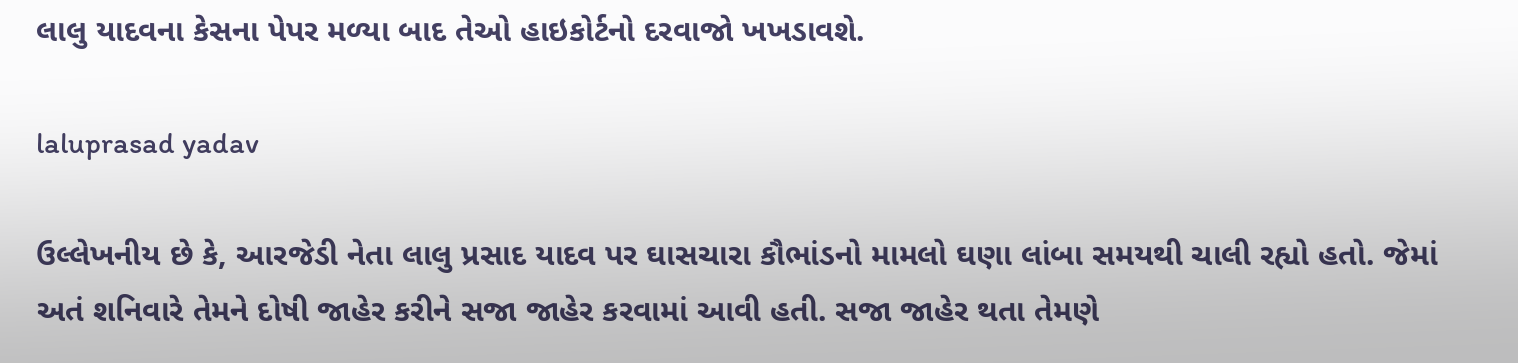લાલુ યાદવના કેસના પેપર મળ્યા બાદ તેઓ હાઇકોર્ટનો દરવાજો ખખડાવશે.

laluprasad yadav

ઉલ્લેખનીય છે કે, આરજેડી નેતા લાલુ પ્રસાદ યાદવ પર ઘાસચારા કૌભાંડનો મામલો ઘણા લાંબા સમયથી ચાલી રહ્યો હતો. જેમાં અતં શનિવારે તેમને દોષી જાહેર કરીને સજા જાહેર કરવામાં આવી હતી. સજા જાહેર થતા તેમણે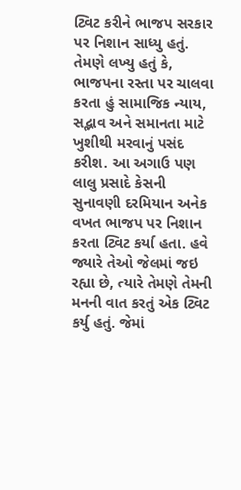ટ્વિટ કરીને ભાજપ સરકાર પર નિશાન સાધ્યુ હતું. તેમણે લખ્યુ હતું કે, ભાજપના રસ્તા પર ચાલવા કરતા હું સામાજિક ન્યાય, સદ્ભાવ અને સમાનતા માટે ખુશીથી મરવાનું પસંદ કરીશ. આ અગાઉ પણ લાલુ પ્રસાદે કેસની સુનાવણી દરમિયાન અનેક વખત ભાજપ પર નિશાન કરતા ટ્વિટ કર્યા હતા. હવે જ્યારે તેઓ જેલમાં જઇ રહ્યા છે, ત્યારે તેમણે તેમની મનની વાત કરતું એક ટ્વિટ કર્યુ હતું. જેમાં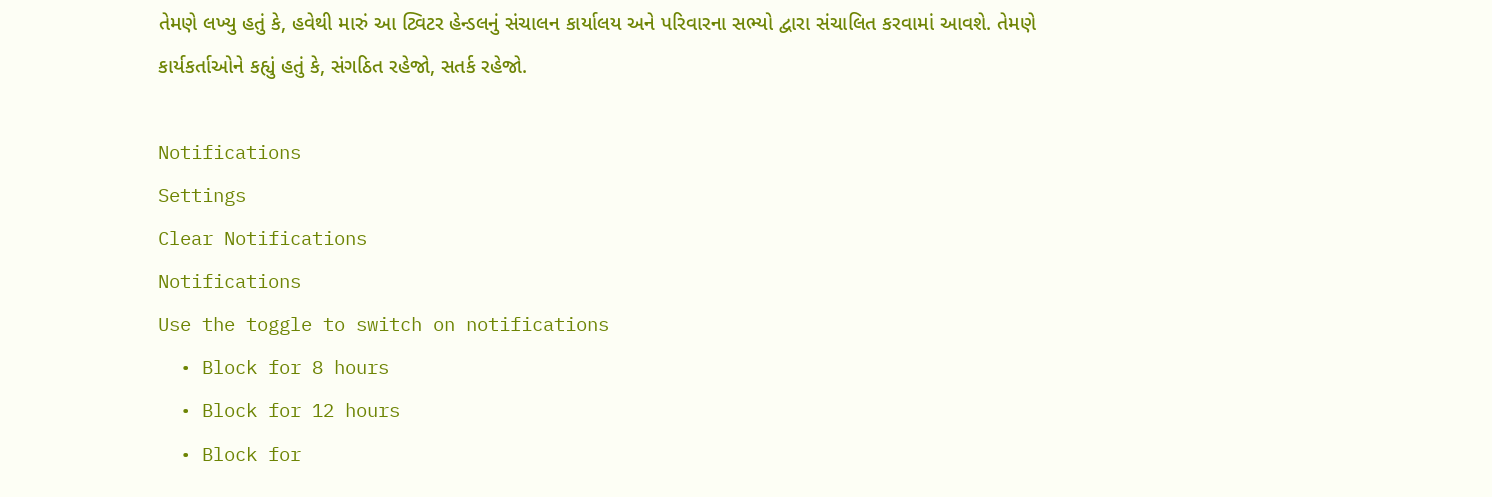તેમણે લખ્યુ હતું કે, હવેથી મારું આ ટ્વિટર હેન્ડલનું સંચાલન કાર્યાલય અને પરિવારના સભ્યો દ્વારા સંચાલિત કરવામાં આવશે. તેમણે કાર્યકર્તાઓને કહ્યું હતું કે, સંગઠિત રહેજો, સતર્ક રહેજો.

Notifications
Settings
Clear Notifications
Notifications
Use the toggle to switch on notifications
  • Block for 8 hours
  • Block for 12 hours
  • Block for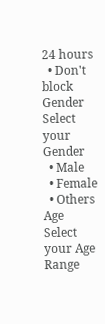24 hours
  • Don't block
Gender
Select your Gender
  • Male
  • Female
  • Others
Age
Select your Age Range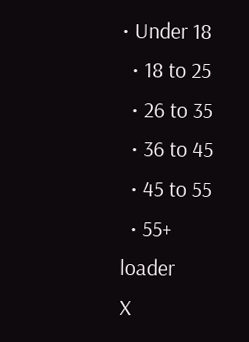• Under 18
  • 18 to 25
  • 26 to 35
  • 36 to 45
  • 45 to 55
  • 55+
loader
X